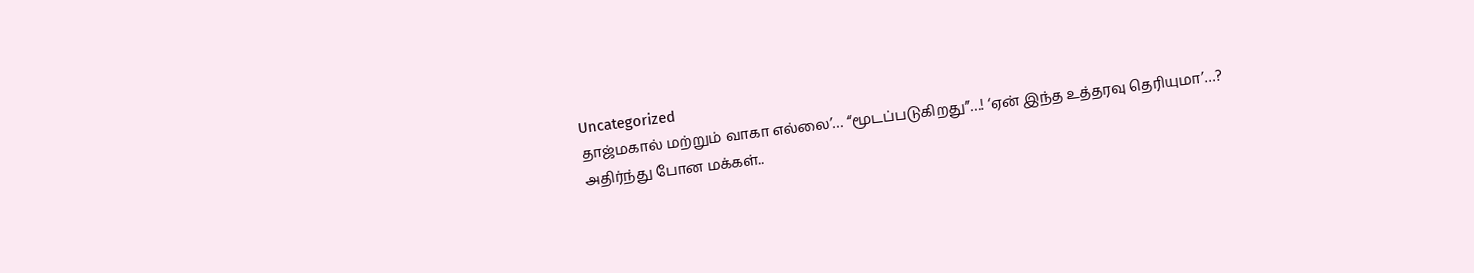Uncategorized
தாஜ்மகால் மற்றும் வாகா எல்லை’… “மூடப்படுகிறது”…! ‘ஏன் இந்த உத்தரவு தெரியுமா’…? அதிர்ந்து போன மக்கள்..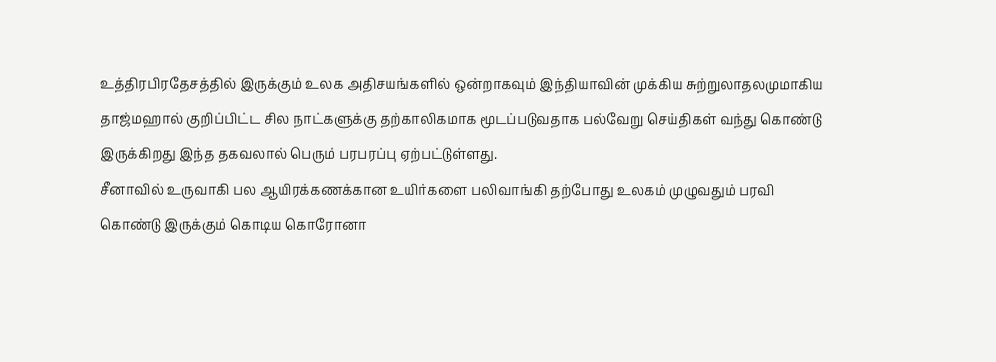உத்திரபிரதேசத்தில் இருக்கும் உலக அதிசயங்களில் ஒன்றாகவும் இந்தியாவின் முக்கிய சுற்றுலாதலமுமாகிய தாஜ்மஹால் குறிப்பிட்ட சில நாட்களுக்கு தற்காலிகமாக மூடப்படுவதாக பல்வேறு செய்திகள் வந்து கொண்டு இருக்கிறது இந்த தகவலால் பெரும் பரபரப்பு ஏற்பட்டுள்ளது.
சீனாவில் உருவாகி பல ஆயிரக்கணக்கான உயிர்களை பலிவாங்கி தற்போது உலகம் முழுவதும் பரவி கொண்டு இருக்கும் கொடிய கொரோனா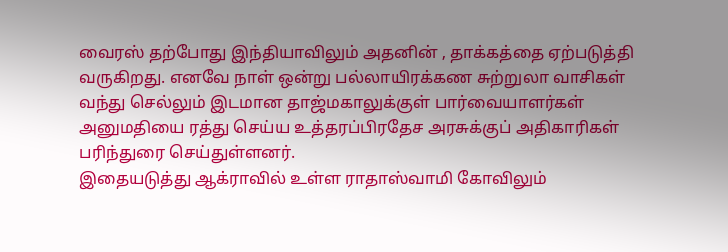வைரஸ் தற்போது இந்தியாவிலும் அதனின் , தாக்கத்தை ஏற்படுத்தி வருகிறது. எனவே நாள் ஒன்று பல்லாயிரக்கண சுற்றுலா வாசிகள் வந்து செல்லும் இடமான தாஜ்மகாலுக்குள் பார்வையாளர்கள் அனுமதியை ரத்து செய்ய உத்தரப்பிரதேச அரசுக்குப் அதிகாரிகள் பரிந்துரை செய்துள்ளனர்.
இதையடுத்து ஆக்ராவில் உள்ள ராதாஸ்வாமி கோவிலும்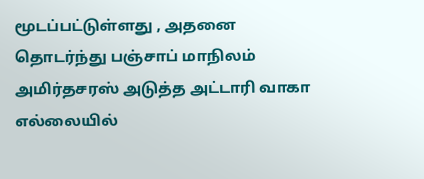மூடப்பட்டுள்ளது , அதனை தொடர்ந்து பஞ்சாப் மாநிலம் அமிர்தசரஸ் அடுத்த அட்டாரி வாகா எல்லையில்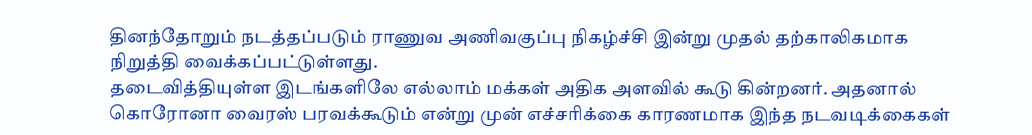தினந்தோறும் நடத்தப்படும் ராணுவ அணிவகுப்பு நிகழ்ச்சி இன்று முதல் தற்காலிகமாக நிறுத்தி வைக்கப்பட்டுள்ளது.
தடைவித்தியுள்ள இடங்களிலே எல்லாம் மக்கள் அதிக அளவில் கூடு கின்றனர். அதனால் கொரோனா வைரஸ் பரவக்கூடும் என்று முன் எச்சரிக்கை காரணமாக இந்த நடவடிக்கைகள்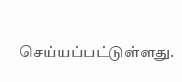செய்யப்பட்டுள்ளது.